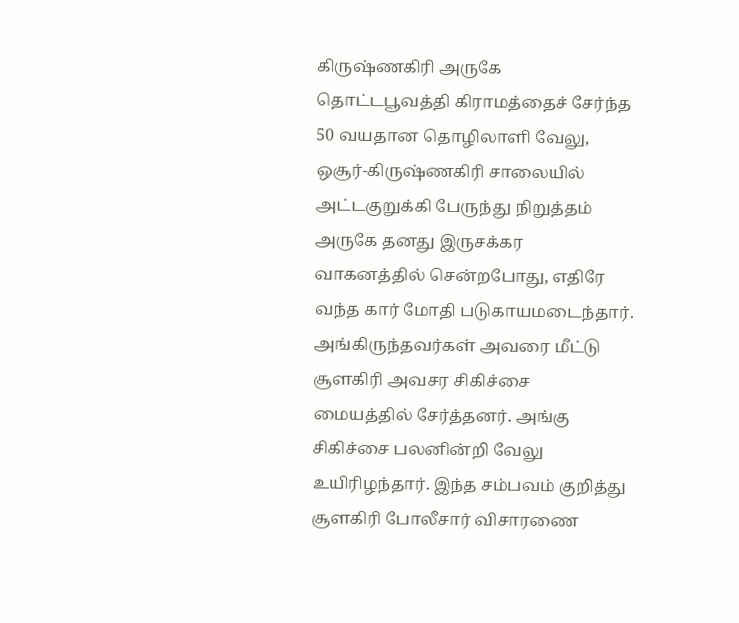கிருஷ்ணகிரி அருகே தொட்டபூவத்தி கிராமத்தைச் சேர்ந்த 50 வயதான தொழிலாளி வேலு, ஒசூர்-கிருஷ்ணகிரி சாலையில் அட்டகுறுக்கி பேருந்து நிறுத்தம் அருகே தனது இருசக்கர வாகனத்தில் சென்றபோது, எதிரே வந்த கார் மோதி படுகாயமடைந்தார். அங்கிருந்தவர்கள் அவரை மீட்டு சூளகிரி அவசர சிகிச்சை மையத்தில் சேர்த்தனர். அங்கு சிகிச்சை பலனின்றி வேலு உயிரிழந்தார். இந்த சம்பவம் குறித்து சூளகிரி போலீசார் விசாரணை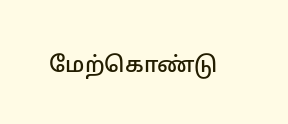மேற்கொண்டு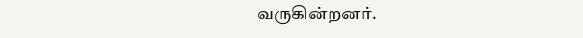வருகின்றனர்.